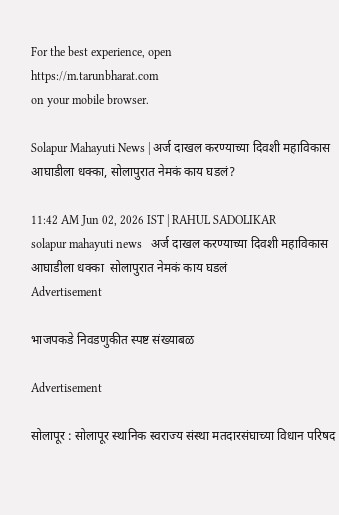For the best experience, open
https://m.tarunbharat.com
on your mobile browser.

Solapur Mahayuti News | अर्ज दाखल करण्याच्या दिवशी महाविकास आघाडीला धक्का, सोलापुरात नेमकं काय घडलं?

11:42 AM Jun 02, 2026 IST | RAHUL SADOLIKAR
solapur mahayuti news   अर्ज दाखल करण्याच्या दिवशी महाविकास आघाडीला धक्का  सोलापुरात नेमकं काय घडलं
Advertisement

भाजपकडे निवडणुकीत स्पष्ट संख्याबळ

Advertisement

सोलापूर : सोलापूर स्थानिक स्वराज्य संस्था मतदारसंघाच्या विधान परिषद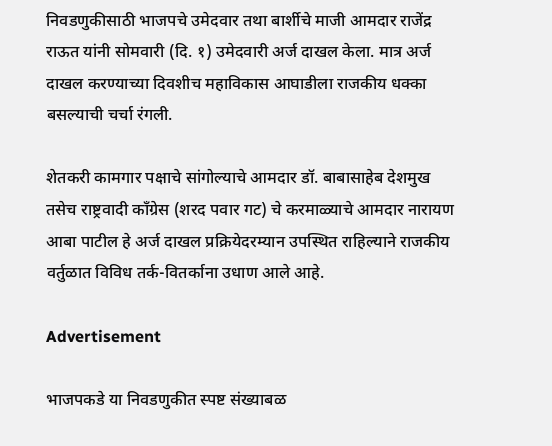निवडणुकीसाठी भाजपचे उमेदवार तथा बार्शीचे माजी आमदार राजेंद्र राऊत यांनी सोमवारी (दि. १) उमेदवारी अर्ज दाखल केला. मात्र अर्ज दाखल करण्याच्या दिवशीच महाविकास आघाडीला राजकीय धक्का बसल्याची चर्चा रंगली.

शेतकरी कामगार पक्षाचे सांगोल्याचे आमदार डॉ. बाबासाहेब देशमुख तसेच राष्ट्रवादी काँग्रेस (शरद पवार गट) चे करमाळ्याचे आमदार नारायण आबा पाटील हे अर्ज दाखल प्रक्रियेदरम्यान उपस्थित राहिल्याने राजकीय वर्तुळात विविध तर्क-वितर्काना उधाण आले आहे.

Advertisement

भाजपकडे या निवडणुकीत स्पष्ट संख्याबळ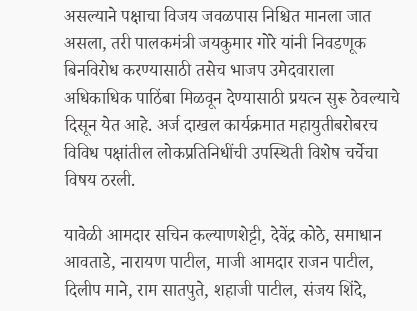असल्याने पक्षाचा विजय जवळपास निश्चित मानला जात असला, तरी पालकमंत्री जयकुमार गोरे यांनी निवडणूक बिनविरोध करण्यासाठी तसेच भाजप उमेदवाराला अधिकाधिक पाठिंबा मिळवून देण्यासाठी प्रयत्न सुरू ठेवल्याचे दिसून येत आहे. अर्ज दाखल कार्यक्रमात महायुतीबरोबरच विविध पक्षांतील लोकप्रतिनिधींची उपस्थिती विशेष चर्चेचा विषय ठरली.

यावेळी आमदार सचिन कल्याणशेट्टी, देवेंद्र कोठे, समाधान आवताडे, नारायण पाटील, माजी आमदार राजन पाटील, दिलीप माने, राम सातपुते, शहाजी पाटील, संजय शिंदे,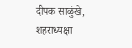दीपक साळुंखे, शहराध्यक्षा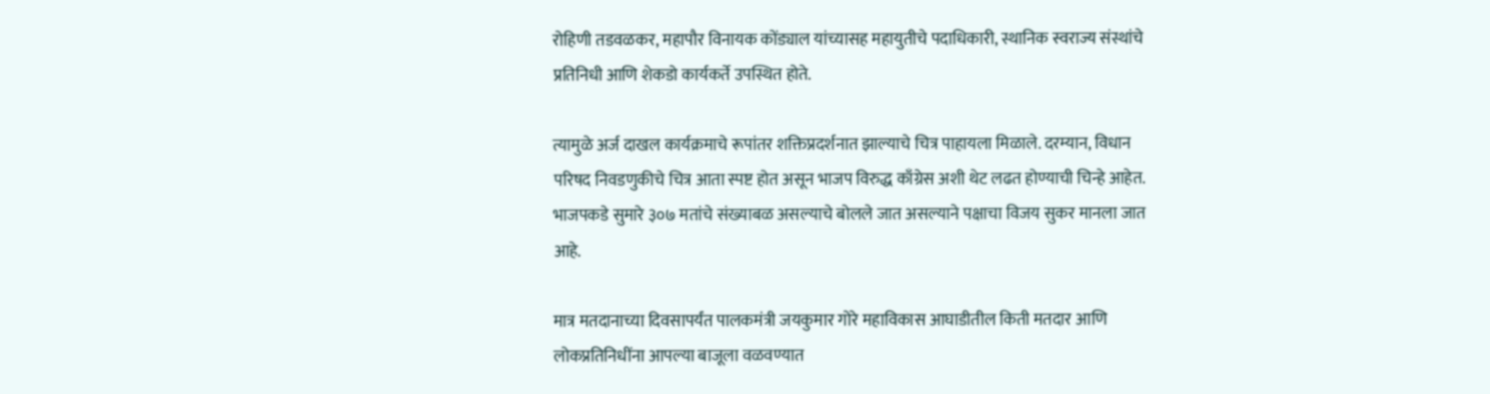रोहिणी तडवळकर, महापौर विनायक कोंड्याल यांच्यासह महायुतीचे पदाधिकारी, स्थानिक स्वराज्य संस्थांचे प्रतिनिधी आणि शेकडो कार्यकर्ते उपस्थित होते.

त्यामुळे अर्ज दाखल कार्यक्रमाचे रूपांतर शक्तिप्रदर्शनात झाल्याचे चित्र पाहायला मिळाले. दरम्यान, विधान परिषद निवडणुकीचे चित्र आता स्पष्ट होत असून भाजप विरुद्ध काँग्रेस अशी थेट लढत होण्याची चिन्हे आहेत. भाजपकडे सुमारे ३०७ मतांचे संख्याबळ असल्याचे बोलले जात असल्याने पक्षाचा विजय सुकर मानला जात आहे.

मात्र मतदानाच्या दिवसापर्यंत पालकमंत्री जयकुमार गोरे महाविकास आघाडीतील किती मतदार आणि लोकप्रतिनिधींना आपल्या बाजूला वळवण्यात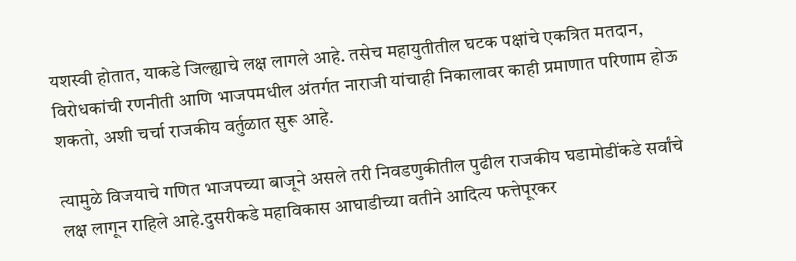यशस्वी होतात, याकडे जिल्ह्याचे लक्ष लागले आहे. तसेच महायुतीतील घटक पक्षांचे एकत्रित मतदान, विरोधकांची रणनीती आणि भाजपमधील अंतर्गत नाराजी यांचाही निकालावर काही प्रमाणात परिणाम होऊ शकतो, अशी चर्चा राजकीय वर्तुळात सुरू आहे.

त्यामुळे विजयाचे गणित भाजपच्या बाजूने असले तरी निवडणुकीतील पुढील राजकीय घडामोडींकडे सर्वांचे लक्ष लागून राहिले आहे.दुसरीकडे महाविकास आघाडीच्या वतीने आदित्य फत्तेपूरकर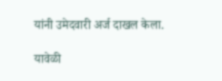यांनी उमेदवारी अर्ज दाखल केला.

यावेळी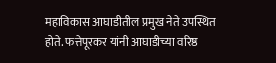महाविकास आघाडीतील प्रमुख नेते उपस्थित होते. फत्तेपूरकर यांनी आघाडीच्या वरिष्ठ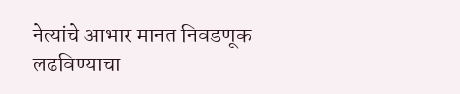नेत्यांचे आभार मानत निवडणूक लढविण्याचा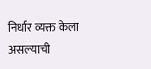निर्धार व्यक्त केला असल्याची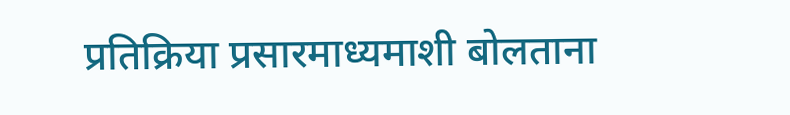प्रतिक्रिया प्रसारमाध्यमाशी बोलताना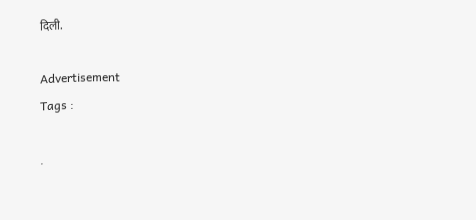दिली.

Advertisement
Tags :

.